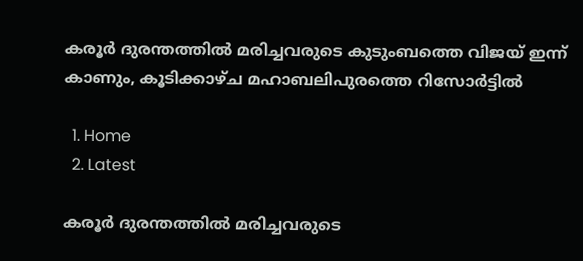കരൂർ ദുരന്തത്തിൽ മരിച്ചവരുടെ കുടുംബത്തെ വിജയ് ഇന്ന് കാണും, കൂടിക്കാഴ്ച മഹാബലിപുരത്തെ റിസോർട്ടിൽ

  1. Home
  2. Latest

കരൂർ ദുരന്തത്തിൽ മരിച്ചവരുടെ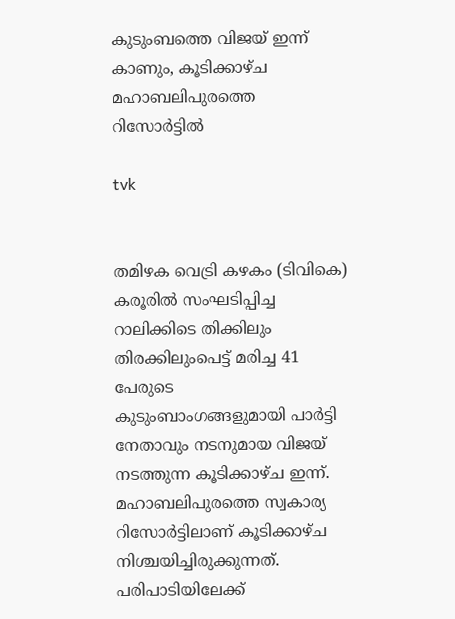കുടുംബത്തെ വിജയ് ഇന്ന് കാണും, കൂടിക്കാഴ്ച മഹാബലിപുരത്തെ റിസോർട്ടിൽ

tvk


തമിഴക വെട്രി കഴകം (ടിവികെ) കരൂരിൽ സംഘടിപ്പിച്ച റാലിക്കിടെ തിക്കിലും തിരക്കിലുംപെട്ട് മരിച്ച 41 പേരുടെ കുടുംബാംഗങ്ങളുമായി പാർട്ടി നേതാവും നടനുമായ വിജയ് നടത്തുന്ന കൂടിക്കാഴ്ച ഇന്ന്. മഹാബലിപുരത്തെ സ്വകാര്യ റിസോർട്ടിലാണ് കൂടിക്കാഴ്ച നിശ്ചയിച്ചിരുക്കുന്നത്. പരിപാടിയിലേക്ക്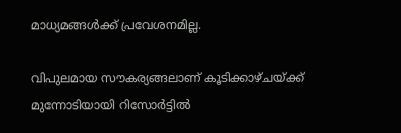മാധ്യമങ്ങൾക്ക് പ്രവേശനമില്ല.

വിപുലമായ സൗകര്യങ്ങലാണ് കൂടിക്കാഴ്ചയ്ക്ക് മുന്നോടിയായി റിസോർട്ടിൽ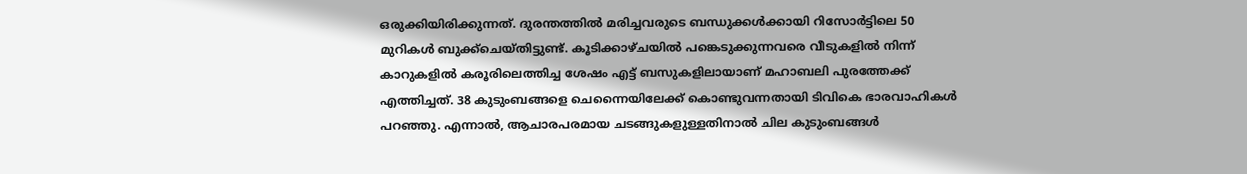ഒരുക്കിയിരിക്കുന്നത്. ദുരന്തത്തിൽ മരിച്ചവരുടെ ബന്ധുക്കൾക്കായി റിസോർട്ടിലെ 50 മുറികൾ ബുക്ക്ചെയ്തിട്ടുണ്ട്. കൂടിക്കാഴ്ചയിൽ പങ്കെടുക്കുന്നവരെ വീടുകളിൽ നിന്ന് കാറുകളിൽ കരൂരിലെത്തിച്ച ശേഷം എട്ട് ബസുകളിലായാണ് മഹാബലി പുരത്തേക്ക് എത്തിച്ചത്. 38 കുടുംബങ്ങളെ ചെന്നൈയിലേക്ക് കൊണ്ടുവന്നതായി ടിവികെ ഭാരവാഹികൾ പറഞ്ഞു. എന്നാൽ, ആചാരപരമായ ചടങ്ങുകളുള്ളതിനാൽ ചില കുടുംബങ്ങൾ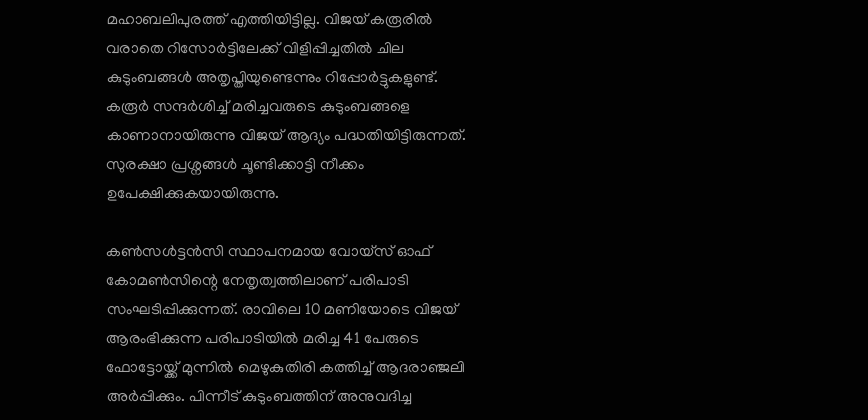മഹാബലിപുരത്ത് എത്തിയിട്ടില്ല. വിജയ് കരൂരിൽ വരാതെ റിസോർട്ടിലേക്ക് വിളിപ്പിച്ചതിൽ ചില കുടുംബങ്ങൾ അതൃപ്തിയുണ്ടെന്നും റിപ്പോർട്ടുകളുണ്ട്. കരൂർ സന്ദർശിച്ച് മരിച്ചവരുടെ കുടുംബങ്ങളെ കാണാനായിരുന്നു വിജയ് ആദ്യം പദ്ധതിയിട്ടിരുന്നത്. സുരക്ഷാ പ്രശ്നങ്ങൾ ചൂണ്ടിക്കാട്ടി നീക്കം ഉപേക്ഷിക്കുകയായിരുന്നു.

കൺസൾട്ടൻസി സ്ഥാപനമായ വോയ്‌സ് ഓഫ് കോമൺസിന്റെ നേതൃത്വത്തിലാണ് പരിപാടി സംഘടിപ്പിക്കുന്നത്. രാവിലെ 10 മണിയോടെ വിജയ് ആരംഭിക്കുന്ന പരിപാടിയിൽ മരിച്ച 41 പേരുടെ ഫോട്ടോയ്ക്ക് മുന്നിൽ മെഴുകുതിരി കത്തിച്ച് ആദരാഞ്ജലി അർപ്പിക്കും. പിന്നീട് കുടുംബത്തിന് അനുവദിച്ച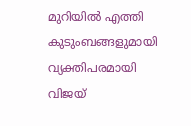മുറിയിൽ എത്തി കുടുംബങ്ങളുമായി വ്യക്തിപരമായി വിജയ്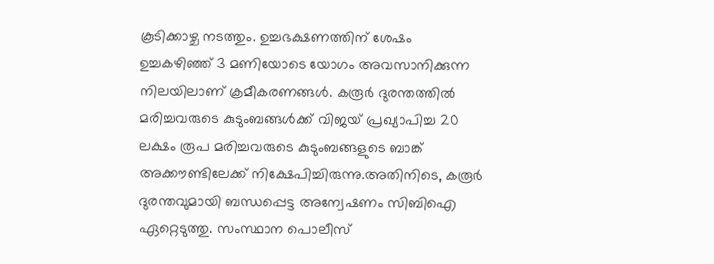കൂടിക്കാഴ്ച നടത്തും. ഉച്ചഭക്ഷണത്തിന് ശേഷം ഉച്ചകഴിഞ്ഞ് 3 മണിയോടെ യോഗം അവസാനിക്കുന്ന നിലയിലാണ് ക്രമീകരണങ്ങൾ. കരൂർ ദുരന്തത്തിൽ മരിച്ചവരുടെ കുടുംബങ്ങൾക്ക് വിജയ് പ്രഖ്യാപിച്ച 20 ലക്ഷം രൂപ മരിച്ചവരുടെ കുടുംബങ്ങളുടെ ബാങ്ക് അക്കൗണ്ടിലേക്ക് നിക്ഷേപിച്ചിരുന്നു.അതിനിടെ, കരൂർ ദുരന്തവുമായി ബന്ധപ്പെട്ട അന്വേഷണം സിബിഐ ഏറ്റെടുത്തു. സംസ്ഥാന പൊലീസ്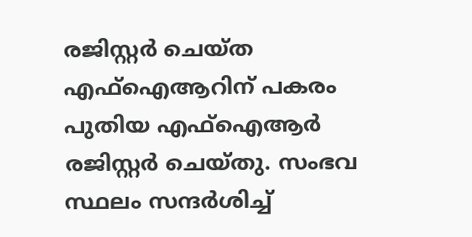രജിസ്റ്റർ ചെയ്ത എഫ്ഐആറിന് പകരം പുതിയ എഫ്ഐആർ രജിസ്റ്റർ ചെയ്തു. സംഭവ സ്ഥലം സന്ദർശിച്ച്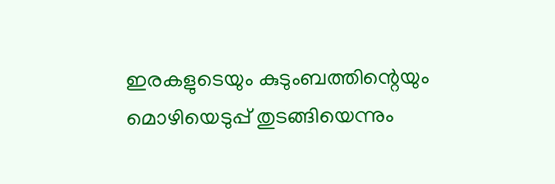ഇരകളുടെയും കുടുംബത്തിന്റെയും മൊഴിയെടുപ്പ് തുടങ്ങിയെന്നും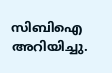സിബിഐ അറിയിച്ചു.